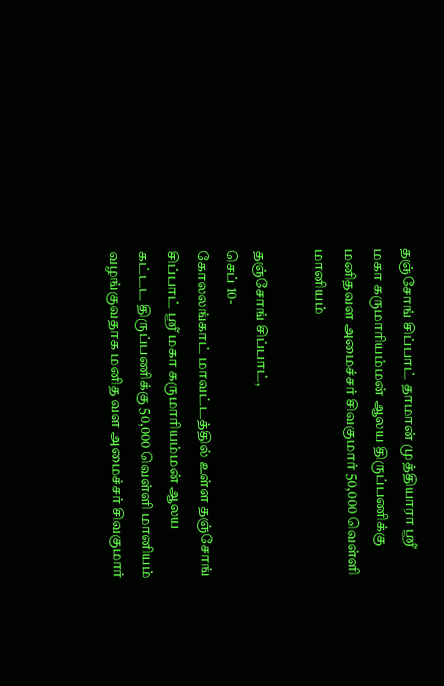தஞ்சோங் சிப்பாட் தாமான் முத்தியாரா ஸ்ரீ மகா கருமாரியம்மன் ஆலய திருப்பணிக்கு மனிதவள அமைச்சர் சிவகுமார் 50,000 வெள்ளி மானியம்

தஞ்சோங் சிப்பாட்,
செப் 10-
கோலலங்காட் மாவட்டத்தில் உள்ள தஞ்சோங் சிப்பாட் ஸ்ரீ மகா கருமாரியம்மன் ஆலய கட்டட திருப்பணிக்கு 50,000 வெள்ளி மானியம் வழங்குவதாக மனித வள அமைச்சர் சிவகுமார்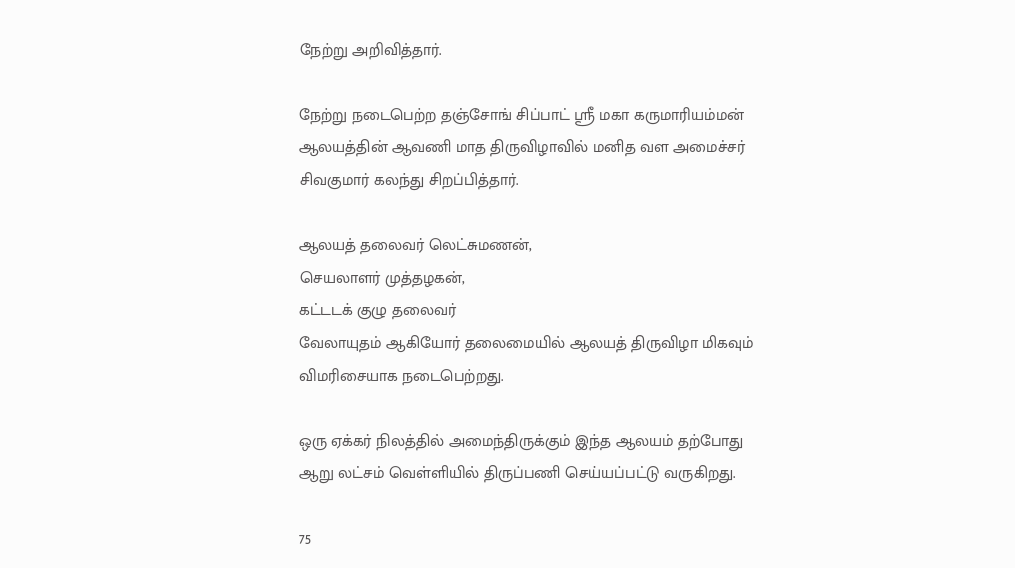நேற்று அறிவித்தார்.

நேற்று நடைபெற்ற தஞ்சோங் சிப்பாட் ஸ்ரீ மகா கருமாரியம்மன் ஆலயத்தின் ஆவணி மாத திருவிழாவில் மனித வள அமைச்சர் சிவகுமார் கலந்து சிறப்பித்தார்.

ஆலயத் தலைவர் லெட்சுமணன்,
செயலாளர் முத்தழகன்,
கட்டடக் குழு தலைவர்
வேலாயுதம் ஆகியோர் தலைமையில் ஆலயத் திருவிழா மிகவும் விமரிசையாக நடைபெற்றது.

ஒரு ஏக்கர் நிலத்தில் அமைந்திருக்கும் இந்த ஆலயம் தற்போது ஆறு லட்சம் வெள்ளியில் திருப்பணி செய்யப்பட்டு வருகிறது.

75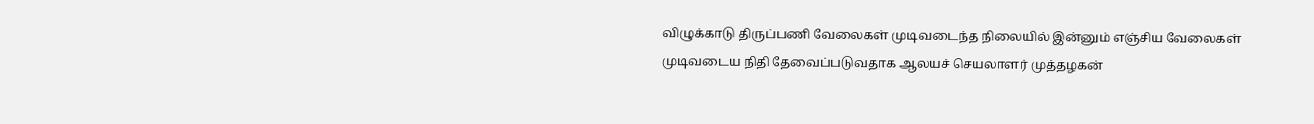விழுக்காடு திருப்பணி வேலைகள் முடிவடைந்த நிலையில் இன்னும் எஞ்சிய வேலைகள் முடிவடைய நிதி தேவைப்படுவதாக ஆலயச் செயலாளர் முத்தழகன்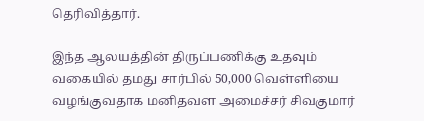தெரிவித்தார்.

இந்த ஆலயத்தின் திருப்பணிக்கு உதவும் வகையில் தமது சார்பில் 50,000 வெள்ளியை வழங்குவதாக மனிதவள அமைச்சர் சிவகுமார்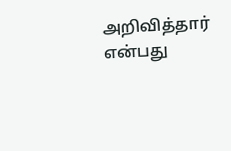அறிவித்தார் என்பது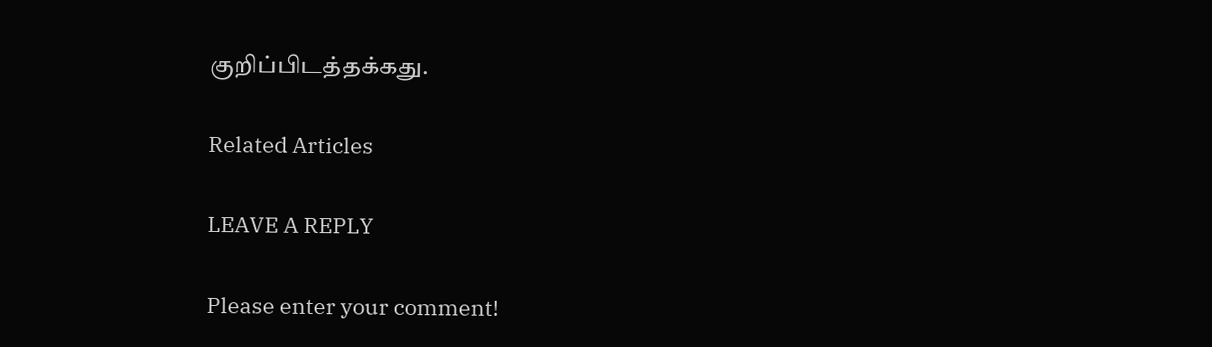குறிப்பிடத்தக்கது.

Related Articles

LEAVE A REPLY

Please enter your comment!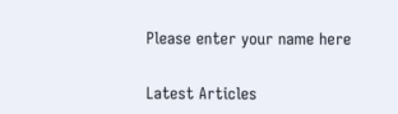Please enter your name here

Latest Articles